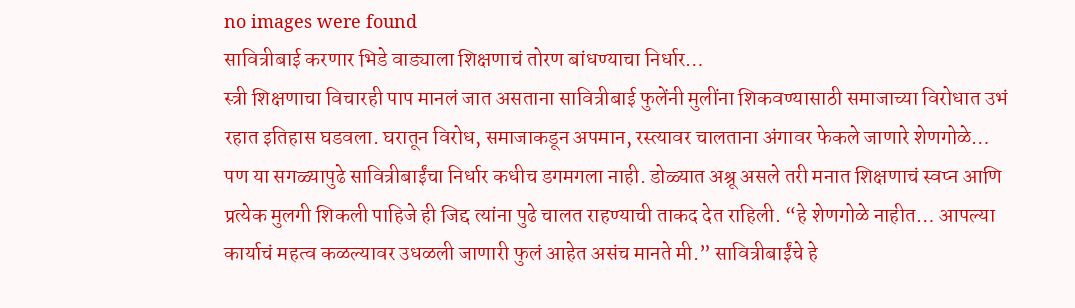no images were found
सावित्रीबाई करणार भिडे वाड्याला शिक्षणाचं तोरण बांधण्याचा निर्धार…
स्त्री शिक्षणाचा विचारही पाप मानलं जात असताना सावित्रीबाई फुलेंनी मुलींना शिकवण्यासाठी समाजाच्या विरोधात उभं रहात इतिहास घडवला. घरातून विरोध, समाजाकडून अपमान, रस्त्यावर चालताना अंगावर फेकले जाणारे शेणगोळे… पण या सगळ्यापुढे सावित्रीबाईंचा निर्धार कधीच डगमगला नाही. डोळ्यात अश्रू असले तरी मनात शिक्षणाचं स्वप्न आणि प्रत्येक मुलगी शिकली पाहिजे ही जिद्द त्यांना पुढे चालत राहण्याची ताकद देत राहिली. “हे शेणगोळे नाहीत… आपल्या कार्याचं महत्व कळल्यावर उधळली जाणारी फुलं आहेत असंच मानते मी.” सावित्रीबाईंचे हे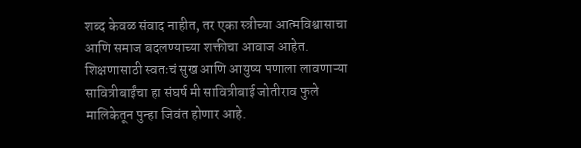शब्द केवळ संवाद नाहीत, तर एका स्त्रीच्या आत्मविश्वासाचा आणि समाज बदलण्याच्या शक्तीचा आवाज आहेत. शिक्षणासाठी स्वतःचं सुख आणि आयुष्य पणाला लावणाऱ्या सावित्रीबाईंचा हा संघर्ष मी सावित्रीबाई जोतीराव फुले मालिकेतून पुन्हा जिवंत होणार आहे.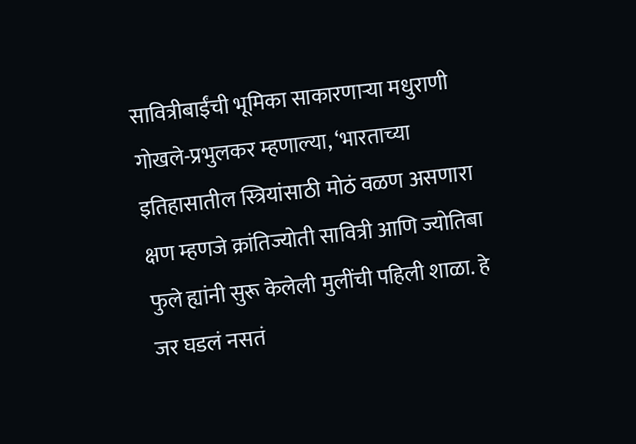सावित्रीबाईंची भूमिका साकारणाऱ्या मधुराणी गोखले-प्रभुलकर म्हणाल्या, ‘भारताच्या इतिहासातील स्त्रियांसाठी मोठं वळण असणारा क्षण म्हणजे क्रांतिज्योती सावित्री आणि ज्योतिबा फुले ह्यांनी सुरू केलेली मुलींची पहिली शाळा. हे जर घडलं नसतं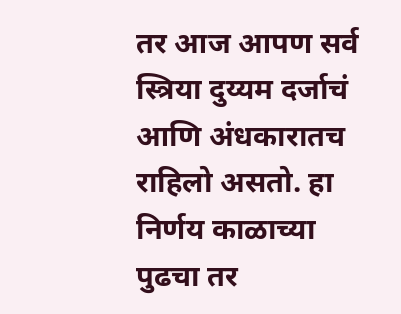तर आज आपण सर्व स्त्रिया दुय्यम दर्जाचं आणि अंधकारातच राहिलो असतो. हा निर्णय काळाच्या पुढचा तर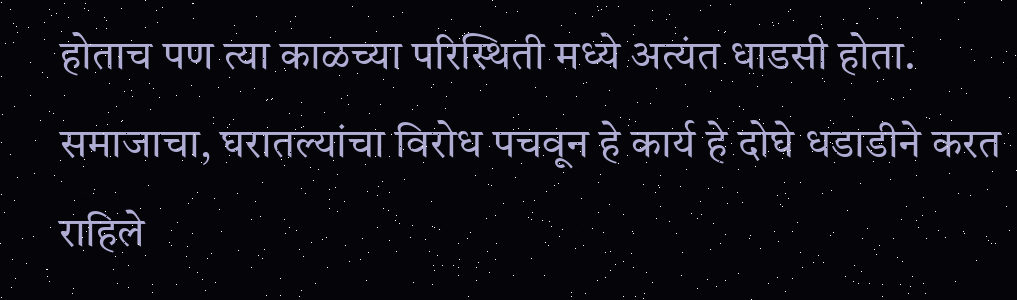होताच पण त्या काळच्या परिस्थिती मध्ये अत्यंत धाडसी होता. समाजाचा, घरातल्यांचा विरोध पचवून हे कार्य हे दोघे धडाडीने करत राहिले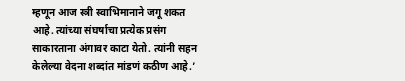म्हणून आज स्त्री स्वाभिमानाने जगू शकत आहे. त्यांच्या संघर्षाचा प्रत्येक प्रसंग साकारताना अंगावर काटा येतो. त्यांनी सहन केलेल्या वेदना शब्दांत मांडणं कठीण आहे.’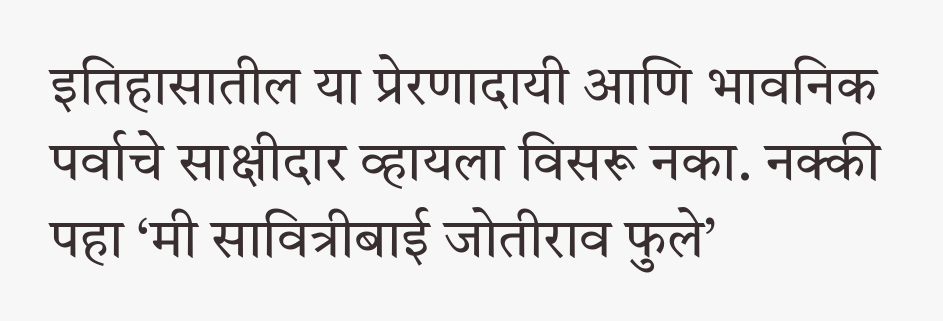इतिहासातील या प्रेरणादायी आणि भावनिक पर्वाचे साक्षीदार व्हायला विसरू नका. नक्की पहा ‘मी सावित्रीबाई जोतीराव फुले’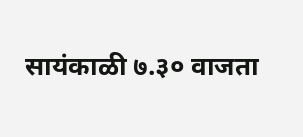सायंकाळी ७.३० वाजता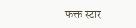फक्त स्टार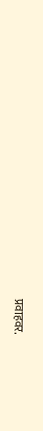प्रवाहवर.